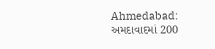Ahmedabad: અમદાવાદમાં 200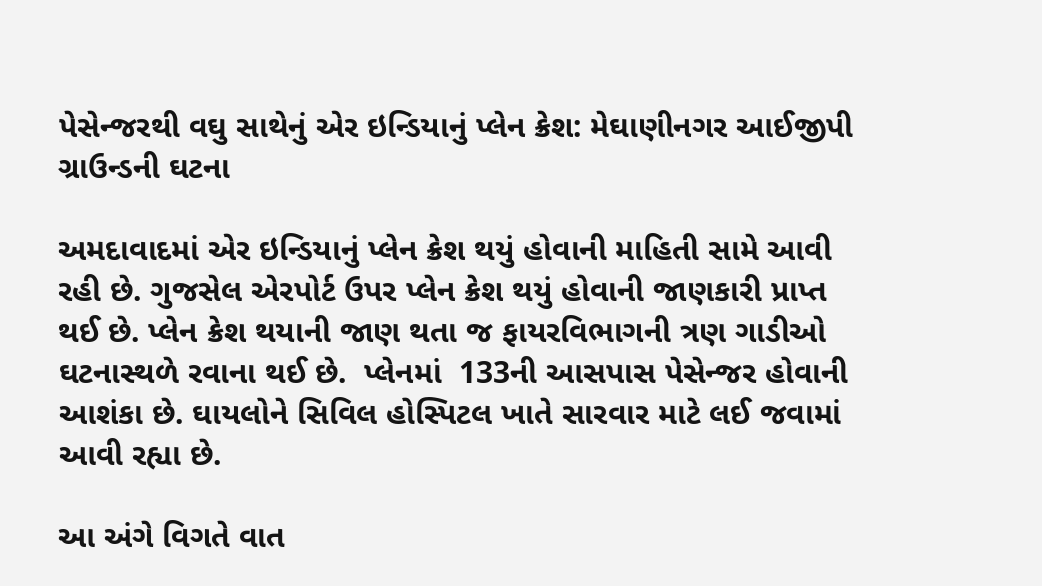પેસેન્જરથી વઘુ સાથેનું એર ઇન્ડિયાનું પ્લેન ક્રેશ: મેઘાણીનગર આઈજીપી ગ્રાઉન્ડની ઘટના

અમદાવાદમાં એર ઇન્ડિયાનું પ્લેન ક્રેશ થયું હોવાની માહિતી સામે આવી રહી છે. ગુજસેલ એરપોર્ટ ઉપર પ્લેન ક્રેશ થયું હોવાની જાણકારી પ્રાપ્ત થઈ છે. પ્લેન ક્રેશ થયાની જાણ થતા જ ફાયરવિભાગની ત્રણ ગાડીઓ ઘટનાસ્થળે રવાના થઈ છે.  પ્લેનમાં  133ની આસપાસ પેસેન્જર હોવાની આશંકા છે. ઘાયલોને સિવિલ હોસ્પિટલ ખાતે સારવાર માટે લઈ જવામાં આવી રહ્યા છે.

આ અંગે વિગતે વાત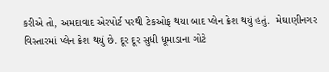કરીએ તો, અમદાવાદ એરપોર્ટ પરથી ટેકઓફ થયા બાદ પ્લેન ક્રેશ થયું હતું.  મેઘાણીનગર વિસ્તારમાં પ્લેન ક્રેશ થયું છે. દૂર દૂર સુધી ધૂમાડાના ગોટે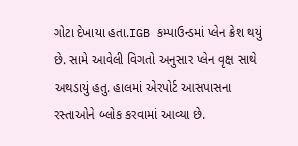ગોટા દેખાયા હતા.IGB કમ્પાઉન્ડમાં પ્લેન ક્રેશ થયું છે. સામે આવેલી વિગતો અનુસાર પ્લેન વૃક્ષ સાથે અથડાયું હતુ. હાલમાં એરપોર્ટ આસપાસના રસ્તાઓને બ્લોક કરવામાં આવ્યા છે.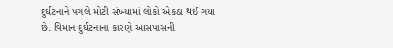દુર્ઘટનાને પગલે મોટી સંખ્યામાં લોકો એકઠા થઈ ગયા છે. વિમાન દુર્ઘટનાના કારણે આસપાસની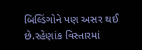બિલ્ડિંગોને પણ અસર થઈ છે.રહેણાંક વિસ્તારમાં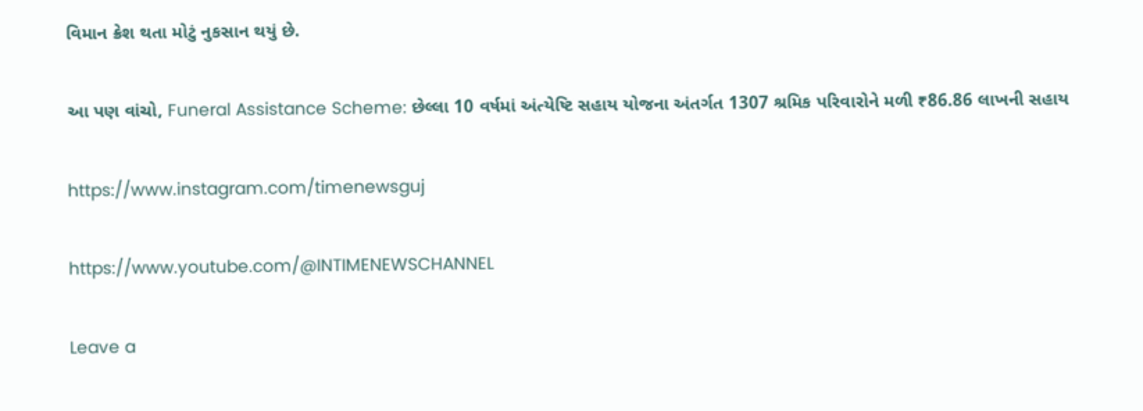વિમાન ક્રેશ થતા મોટું નુકસાન થયું છે.

આ પણ વાંચો, Funeral Assistance Scheme: છેલ્લા 10 વર્ષમાં અંત્યેષ્ટિ સહાય યોજના અંતર્ગત 1307 શ્રમિક પરિવારોને મળી ₹86.86 લાખની સહાય

https://www.instagram.com/timenewsguj

https://www.youtube.com/@INTIMENEWSCHANNEL

Leave a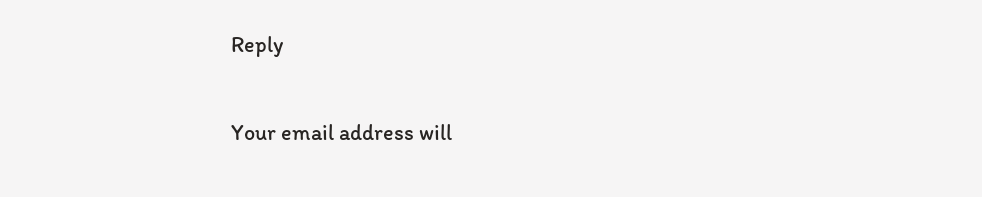Reply

Your email address will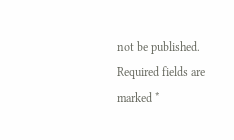not be published. Required fields are marked *